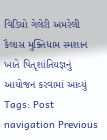વિડિયો ગેલેરી અમરેલી કૈલાસ મુક્તિધામ સ્મશાન ખાતે પિતૃશાંતિયજ્ઞનું આયોજન કરવામાં આવ્યું Tags: Post navigation Previous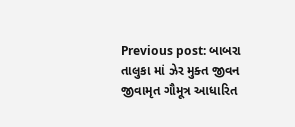Previous post: બાબરા તાલુકા માં ઝેર મુક્ત જીવન જીવામૃત ગૌમૂત્ર આધારિત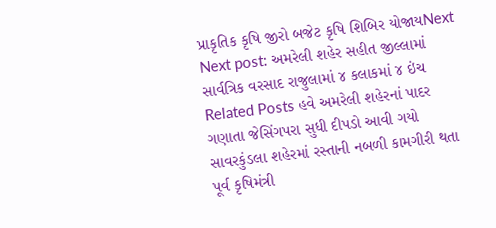પ્રાકૃતિક કૃષિ જીરો બજેટ કૃષિ શિબિર યોજાયNext Next post: અમરેલી શહેર સહીત જીલ્લામાં સાર્વત્રિક વરસાદ રાજુલામાં ૪ કલાકમાં ૪ ઇંચ Related Posts હવે અમરેલી શહેરનાં પાદર ગણાતા જેસિંગપરા સુધી દીપડો આવી ગયો સાવરકુંડલા શહેરમાં રસ્તાની નબળી કામગીરી થતા પૂર્વ કૃષિમંત્રી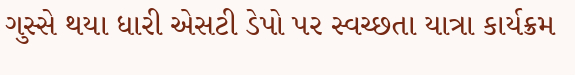ગુસ્સે થયા ધારી એસટી ડેપો પર સ્વચ્છતા યાત્રા કાર્યક્રમ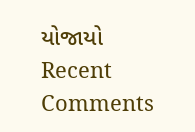યોજાયો
Recent Comments